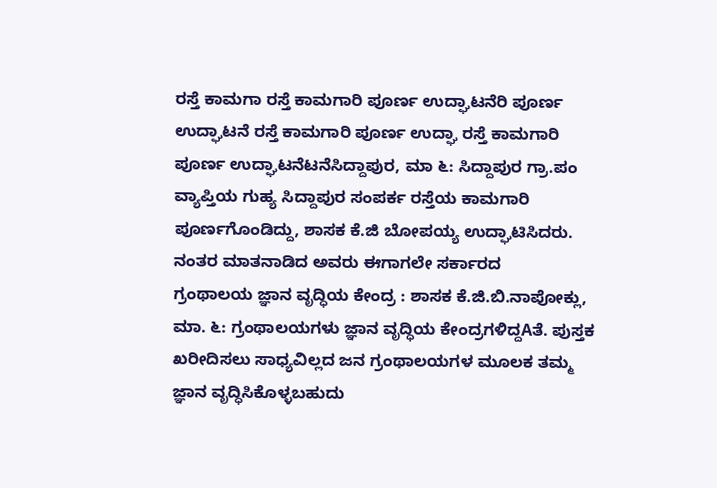ರಸ್ತೆ ಕಾಮಗಾ ರಸ್ತೆ ಕಾಮಗಾರಿ ಪೂರ್ಣ ಉದ್ಘಾಟನೆರಿ ಪೂರ್ಣ ಉದ್ಘಾಟನೆ ರಸ್ತೆ ಕಾಮಗಾರಿ ಪೂರ್ಣ ಉದ್ಘಾ ರಸ್ತೆ ಕಾಮಗಾರಿ ಪೂರ್ಣ ಉದ್ಘಾಟನೆಟನೆಸಿದ್ದಾಪುರ, ಮಾ ೬: ಸಿದ್ದಾಪುರ ಗ್ರಾ.ಪಂ ವ್ಯಾಪ್ತಿಯ ಗುಹ್ಯ ಸಿದ್ದಾಪುರ ಸಂಪರ್ಕ ರಸ್ತೆಯ ಕಾಮಗಾರಿ ಪೂರ್ಣಗೊಂಡಿದ್ದು, ಶಾಸಕ ಕೆ.ಜಿ ಬೋಪಯ್ಯ ಉದ್ಘಾಟಿಸಿದರು. ನಂತರ ಮಾತನಾಡಿದ ಅವರು ಈಗಾಗಲೇ ಸರ್ಕಾರದ
ಗ್ರಂಥಾಲಯ ಜ್ಞಾನ ವೃದ್ಧಿಯ ಕೇಂದ್ರ : ಶಾಸಕ ಕೆ.ಜಿ.ಬಿ.ನಾಪೋಕ್ಲು, ಮಾ. ೬: ಗ್ರಂಥಾಲಯಗಳು ಜ್ಞಾನ ವೃದ್ಧಿಯ ಕೇಂದ್ರಗಳಿದ್ದAತೆ. ಪುಸ್ತಕ ಖರೀದಿಸಲು ಸಾಧ್ಯವಿಲ್ಲದ ಜನ ಗ್ರಂಥಾಲಯಗಳ ಮೂಲಕ ತಮ್ಮ ಜ್ಞಾನ ವೃದ್ಧಿಸಿಕೊಳ್ಳಬಹುದು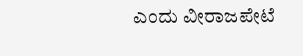ಎಂದು ವೀರಾಜಪೇಟೆ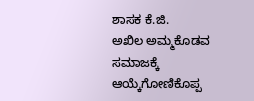ಶಾಸಕ ಕೆ.ಜಿ.
ಅಖಿಲ ಅಮ್ಮಕೊಡವ ಸಮಾಜಕ್ಕೆ ಆಯ್ಕೆಗೋಣಿಕೊಪ್ಪ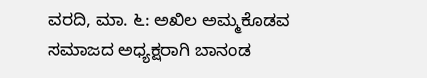ವರದಿ, ಮಾ. ೬: ಅಖಿಲ ಅಮ್ಮಕೊಡವ ಸಮಾಜದ ಅಧ್ಯಕ್ಷರಾಗಿ ಬಾನಂಡ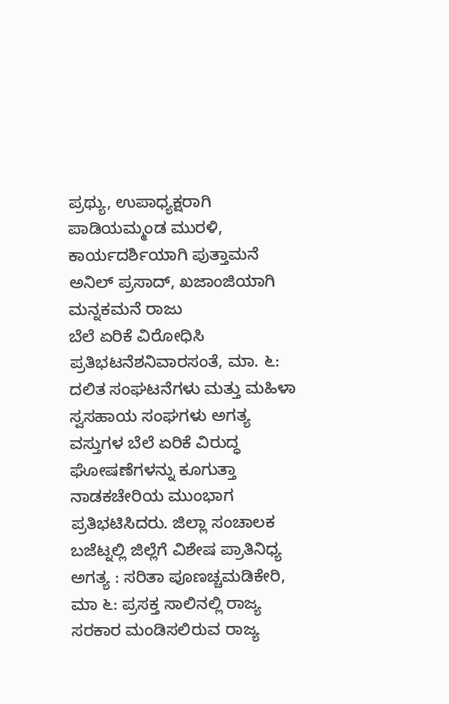ಪ್ರಥ್ಯು, ಉಪಾಧ್ಯಕ್ಷರಾಗಿ ಪಾಡಿಯಮ್ಮಂಡ ಮುರಳಿ, ಕಾರ್ಯದರ್ಶಿಯಾಗಿ ಪುತ್ತಾಮನೆ ಅನಿಲ್ ಪ್ರಸಾದ್, ಖಜಾಂಜಿಯಾಗಿ ಮನ್ನಕಮನೆ ರಾಜು
ಬೆಲೆ ಏರಿಕೆ ವಿರೋಧಿಸಿ ಪ್ರತಿಭಟನೆಶನಿವಾರಸಂತೆ, ಮಾ. ೬: ದಲಿತ ಸಂಘಟನೆಗಳು ಮತ್ತು ಮಹಿಳಾ ಸ್ವಸಹಾಯ ಸಂಘಗಳು ಅಗತ್ಯ ವಸ್ತುಗಳ ಬೆಲೆ ಏರಿಕೆ ವಿರುದ್ಧ ಘೋಷಣೆಗಳನ್ನು ಕೂಗುತ್ತಾ ನಾಡಕಚೇರಿಯ ಮುಂಭಾಗ ಪ್ರತಿಭಟಿಸಿದರು. ಜಿಲ್ಲಾ ಸಂಚಾಲಕ
ಬಜೆಟ್ನಲ್ಲಿ ಜಿಲ್ಲೆಗೆ ವಿಶೇಷ ಪ್ರಾತಿನಿಧ್ಯ ಅಗತ್ಯ : ಸರಿತಾ ಪೂಣಚ್ಚಮಡಿಕೇರಿ, ಮಾ ೬: ಪ್ರಸಕ್ತ ಸಾಲಿನಲ್ಲಿ ರಾಜ್ಯ ಸರಕಾರ ಮಂಡಿಸಲಿರುವ ರಾಜ್ಯ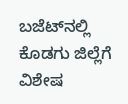ಬಜೆಟ್‌ನಲ್ಲಿ ಕೊಡಗು ಜಿಲ್ಲೆಗೆ ವಿಶೇಷ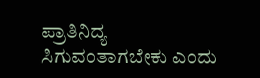ಪ್ರಾತಿನಿದ್ಯ ಸಿಗುವಂತಾಗಬೇಕು ಎಂದು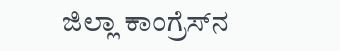ಜಿಲ್ಲಾ ಕಾಂಗ್ರೆಸ್‌ನ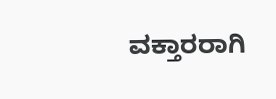ವಕ್ತಾರರಾಗಿ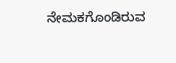ನೇಮಕಗೊಂಡಿರುವ